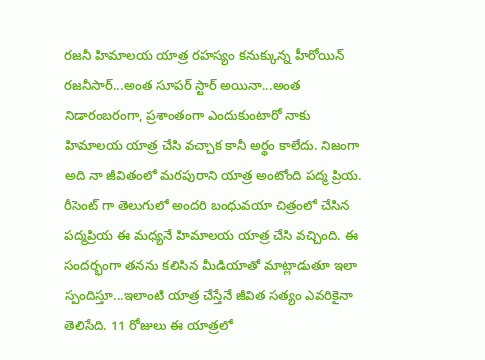రజనీ హిమాలయ యాత్ర రహస్యం కనుక్కున్న హీరోయిన్
రజనీసార్...అంత సూపర్ స్టార్ అయినా...అంత నిడారంబరంగా, ప్రశాంతంగా ఎందుకుంటారో నాకు హిమాలయ యాత్ర చేసి వచ్చాక కానీ అర్థం కాలేదు. నిజంగా అది నా జీవితంలో మరపురాని యాత్ర అంటోంది పద్మ ప్రియ. రీసెంట్ గా తెలుగులో అందరి బంధువయా చిత్రంలో చేసిన పద్మప్రియ ఈ మధ్యనే హిమాలయ యాత్ర చేసి వచ్చింది. ఈ సందర్భంగా తనను కలిసిన మీడియాతో మాట్లాడుతూ ఇలా స్పందిస్తూ...ఇలాంటి యాత్ర చేస్తేనే జీవిత సత్యం ఎవరికైనా తెలిసేది. 11 రోజులు ఈ యాత్రలో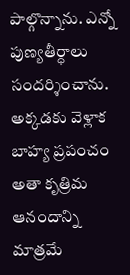పాల్గొన్నాను. ఎన్నో పుణ్యతీర్ధాలు సందర్శించాను. అక్కడకు వెళ్లాక బాహ్య ప్రపంచం అతా కృత్రిమ ఆనందాన్ని మాత్రమే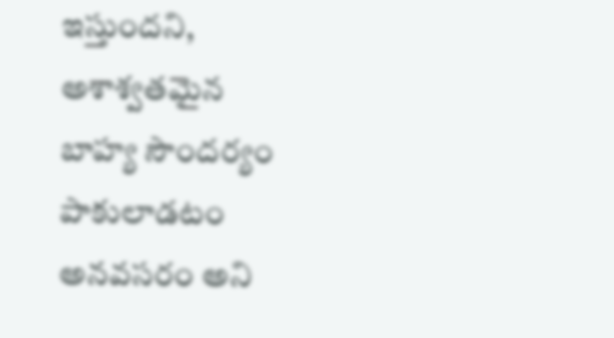ఇస్తుందని, అశాశ్వతమైన బాహ్య సౌందర్యం పాకులాడటం అనవసరం అని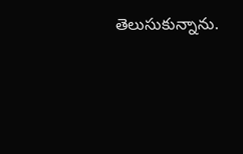తెలుసుకున్నాను.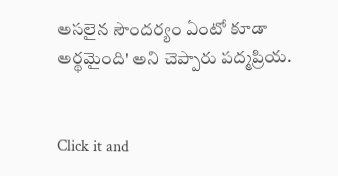అసలైన సౌందర్యం ఏంటో కూడా అర్థమైంది' అని చెప్పారు పద్మప్రియ.


Click it and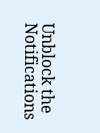Unblock the Notifications